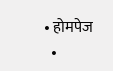• होमपेज
  •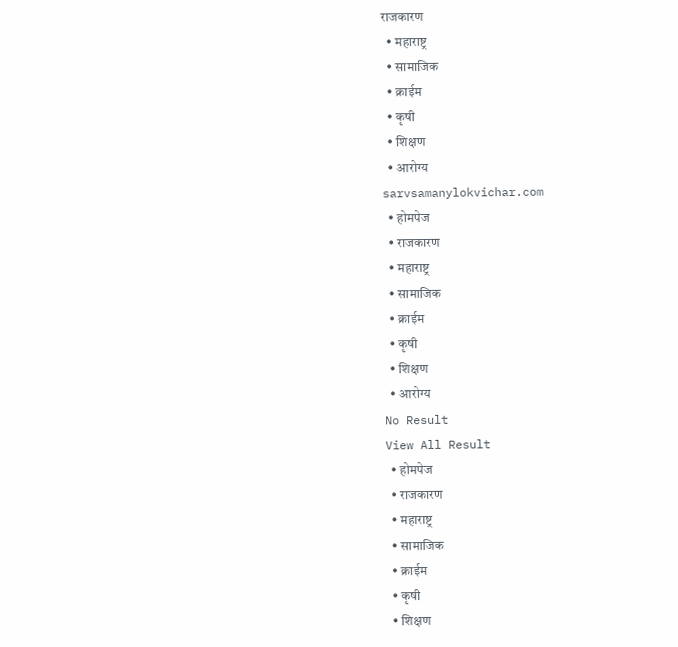राजकारण
  • महाराष्ट्र
  • सामाजिक
  • क्राईम
  • कृषी
  • शिक्षण
  • आरोग्य
sarvsamanylokvichar.com
  • होमपेज
  • राजकारण
  • महाराष्ट्र
  • सामाजिक
  • क्राईम
  • कृषी
  • शिक्षण
  • आरोग्य
No Result
View All Result
  • होमपेज
  • राजकारण
  • महाराष्ट्र
  • सामाजिक
  • क्राईम
  • कृषी
  • शिक्षण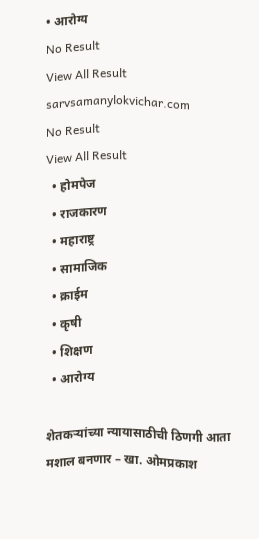• आरोग्य
No Result
View All Result
sarvsamanylokvichar.com
No Result
View All Result
  • होमपेज
  • राजकारण
  • महाराष्ट्र
  • सामाजिक
  • क्राईम
  • कृषी
  • शिक्षण
  • आरोग्य

शेतकऱ्यांच्या न्यायासाठीची ठिणगी आता मशाल बनणार – खा. ओमप्रकाश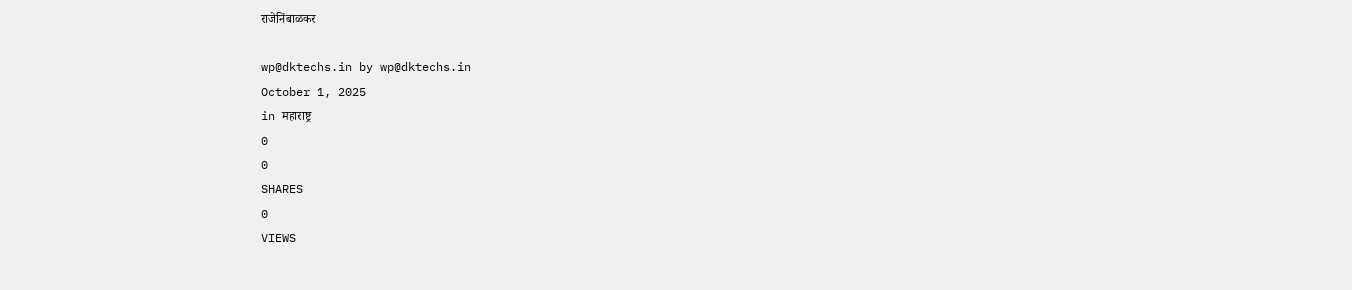राजेनिंबाळकर

wp@dktechs.in by wp@dktechs.in
October 1, 2025
in महाराष्ट्र
0
0
SHARES
0
VIEWS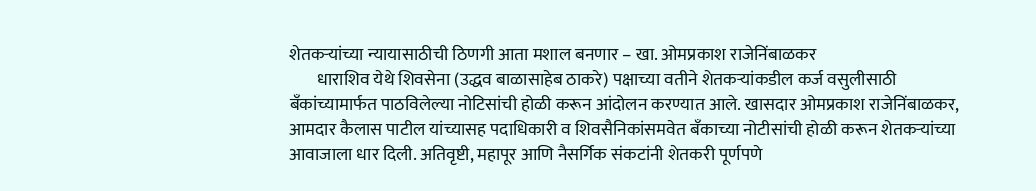शेतकऱ्यांच्या न्यायासाठीची ठिणगी आता मशाल बनणार – खा. ओमप्रकाश राजेनिंबाळकर
        धाराशिव येथे शिवसेना (उद्धव बाळासाहेब ठाकरे) पक्षाच्या वतीने शेतकऱ्यांकडील कर्ज वसुलीसाठी बँकांच्यामार्फत पाठविलेल्या नोटिसांची होळी करून आंदोलन करण्यात आले. खासदार ओमप्रकाश राजेनिंबाळकर, आमदार कैलास पाटील यांच्यासह पदाधिकारी व शिवसैनिकांसमवेत बँकाच्या नोटीसांची होळी करून शेतकऱ्यांच्या आवाजाला धार दिली. अतिवृष्टी, महापूर आणि नैसर्गिक संकटांनी शेतकरी पूर्णपणे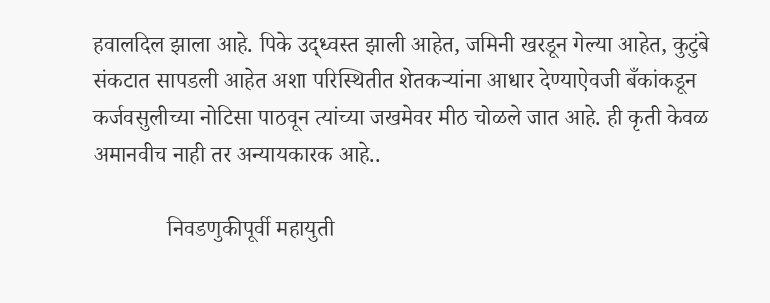हवालदिल झाला आहे. पिके उद्ध्वस्त झाली आहेत, जमिनी खरडून गेल्या आहेत, कुटुंबे संकटात सापडली आहेत अशा परिस्थितीत शेतकऱ्यांना आधार देण्याऐवजी बँकांकडून कर्जवसुलीच्या नोटिसा पाठवून त्यांच्या जखमेवर मीठ चोळले जात आहे. ही कृती केवळ अमानवीच नाही तर अन्यायकारक आहे..

             निवडणुकीपूर्वी महायुती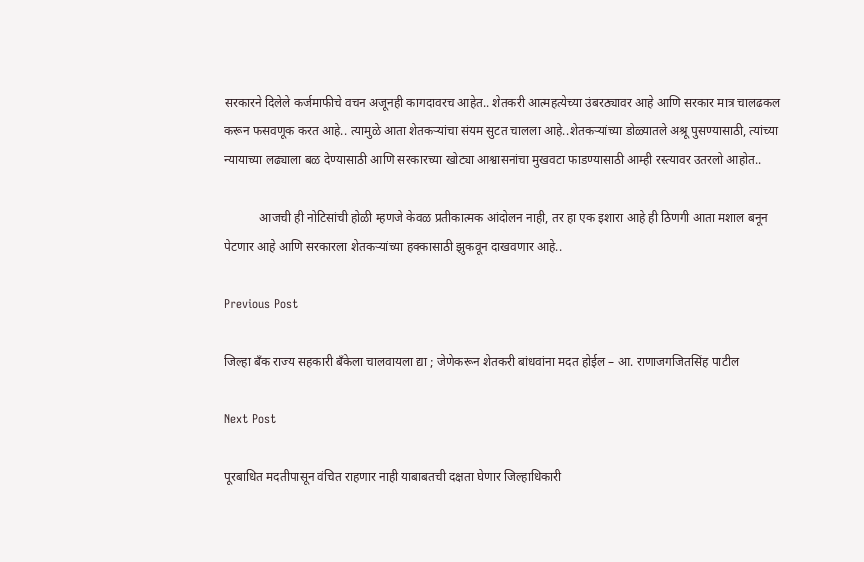सरकारने दिलेले कर्जमाफीचे वचन अजूनही कागदावरच आहेत.. शेतकरी आत्महत्येच्या उंबरठ्यावर आहे आणि सरकार मात्र चालढकल करून फसवणूक करत आहे.. त्यामुळे आता शेतकऱ्यांचा संयम सुटत चालला आहे..शेतकऱ्यांच्या डोळ्यातले अश्रू पुसण्यासाठी, त्यांच्या न्यायाच्या लढ्याला बळ देण्यासाठी आणि सरकारच्या खोट्या आश्वासनांचा मुखवटा फाडण्यासाठी आम्ही रस्त्यावर उतरलो आहोत..

           आजची ही नोटिसांची होळी म्हणजे केवळ प्रतीकात्मक आंदोलन नाही, तर हा एक इशारा आहे ही ठिणगी आता मशाल बनून पेटणार आहे आणि सरकारला शेतकऱ्यांच्या हक्कासाठी झुकवून दाखवणार आहे..

Previous Post

जिल्हा बँक राज्य सहकारी बँकेला चालवायला द्या ; जेणेकरून शेतकरी बांधवांना मदत होईल – आ. राणाजगजितसिंह पाटील

Next Post

पूरबाधित मदतीपासून वंचित राहणार नाही याबाबतची दक्षता घेणार जिल्हाधिकारी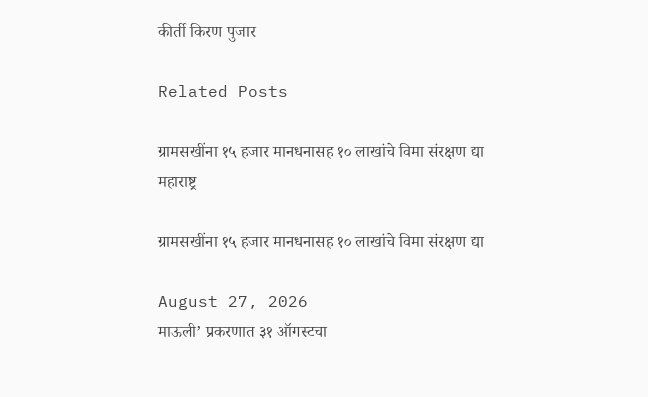कीर्ती किरण पुजार

Related Posts

ग्रामसखींना १५ हजार मानधनासह १० लाखांचे विमा संरक्षण द्या
महाराष्ट्र

ग्रामसखींना १५ हजार मानधनासह १० लाखांचे विमा संरक्षण द्या

August 27, 2026
माऊली’ प्रकरणात ३१ ऑगस्टचा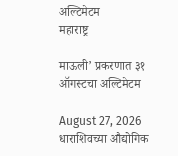अल्टिमेटम
महाराष्ट्र

माऊली’ प्रकरणात ३१ ऑगस्टचा अल्टिमेटम

August 27, 2026
धाराशिवच्या औद्योगिक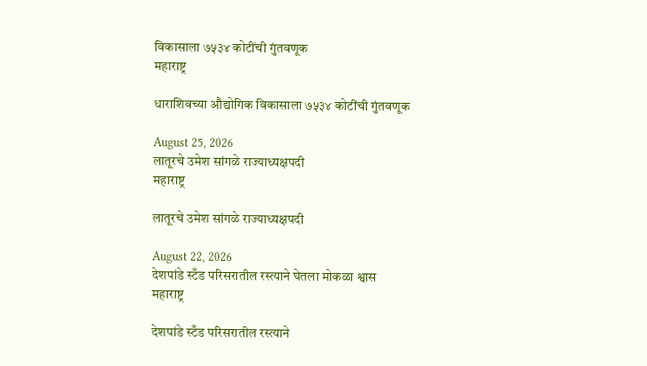विकासाला ७५३४ कोटींची गुंतवणूक
महाराष्ट्र

धाराशिवच्या औद्योगिक विकासाला ७५३४ कोटींची गुंतवणूक

August 25, 2026
लातूरचे उमेश सांगळे राज्याध्यक्षपदी
महाराष्ट्र

लातूरचे उमेश सांगळे राज्याध्यक्षपदी

August 22, 2026
देशपांडे स्टँड परिसरातील रस्त्याने घेतला मोकळा श्वास
महाराष्ट्र

देशपांडे स्टँड परिसरातील रस्त्याने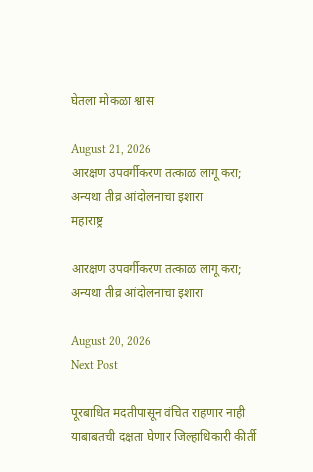घेतला मोकळा श्वास

August 21, 2026
आरक्षण उपवर्गीकरण तत्काळ लागू करा; अन्यथा तीव्र आंदोलनाचा इशारा
महाराष्ट्र

आरक्षण उपवर्गीकरण तत्काळ लागू करा; अन्यथा तीव्र आंदोलनाचा इशारा

August 20, 2026
Next Post

पूरबाधित मदतीपासून वंचित राहणार नाही याबाबतची दक्षता घेणार जिल्हाधिकारी कीर्ती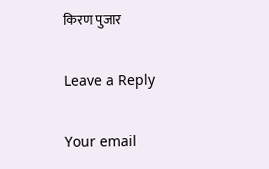किरण पुजार

Leave a Reply

Your email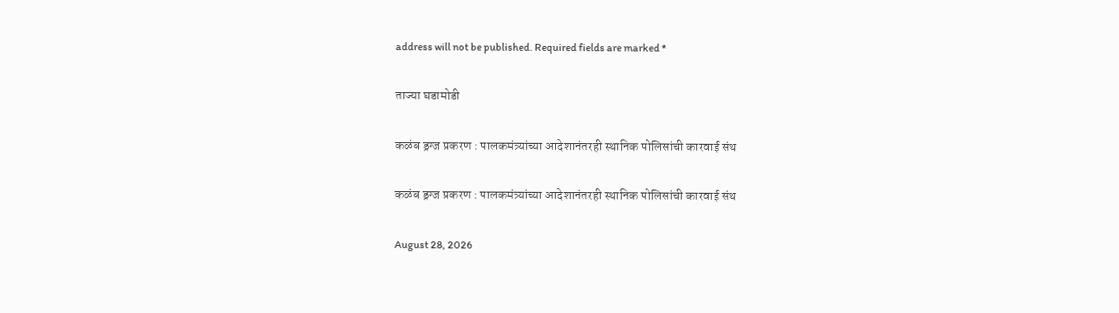address will not be published. Required fields are marked *

ताज्या घडामोडी

कळंब ड्रग्ज प्रकरण : पालकमंत्र्यांच्या आदेशानंतरही स्थानिक पोलिसांची कारवाई संथ

कळंब ड्रग्ज प्रकरण : पालकमंत्र्यांच्या आदेशानंतरही स्थानिक पोलिसांची कारवाई संथ

August 28, 2026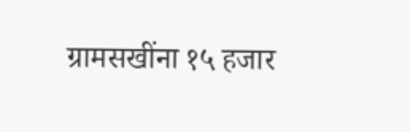ग्रामसखींना १५ हजार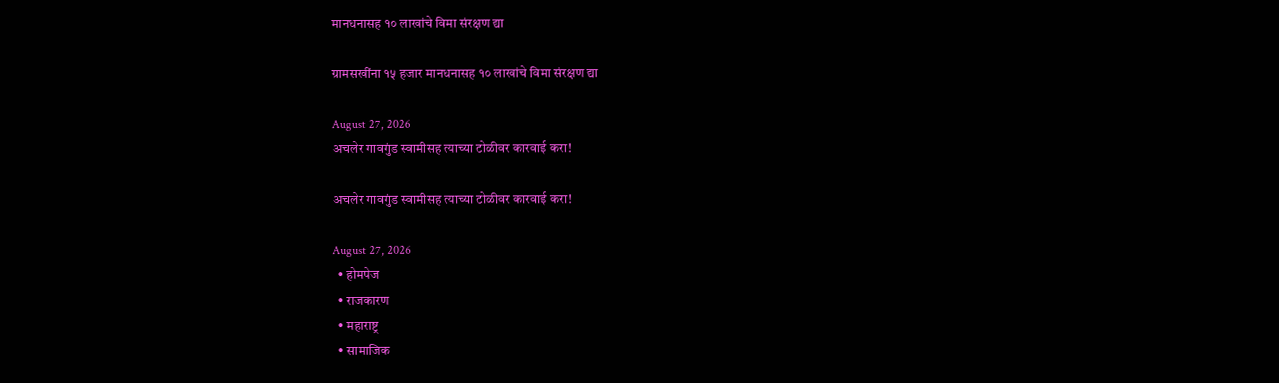मानधनासह १० लाखांचे विमा संरक्षण द्या

ग्रामसखींना १५ हजार मानधनासह १० लाखांचे विमा संरक्षण द्या

August 27, 2026
अचलेर गावगुंड स्वामीसह त्याच्या टोळीवर कारवाई करा!

अचलेर गावगुंड स्वामीसह त्याच्या टोळीवर कारवाई करा!

August 27, 2026
  • होमपेज
  • राजकारण
  • महाराष्ट्र
  • सामाजिक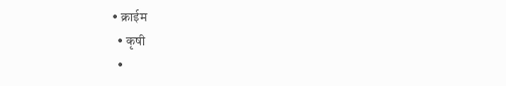• क्राईम
  • कृषी
  •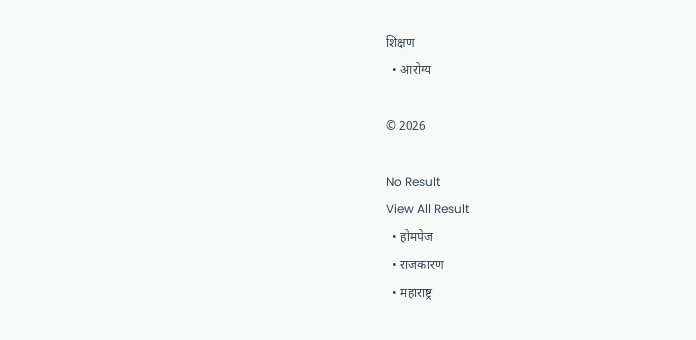शिक्षण
  • आरोग्य

© 2026

No Result
View All Result
  • होमपेज
  • राजकारण
  • महाराष्ट्र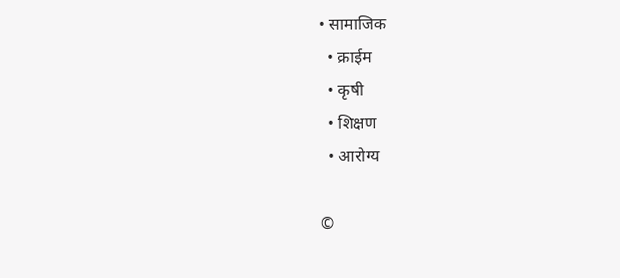• सामाजिक
  • क्राईम
  • कृषी
  • शिक्षण
  • आरोग्य

©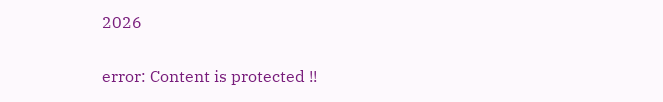2026

error: Content is protected !!